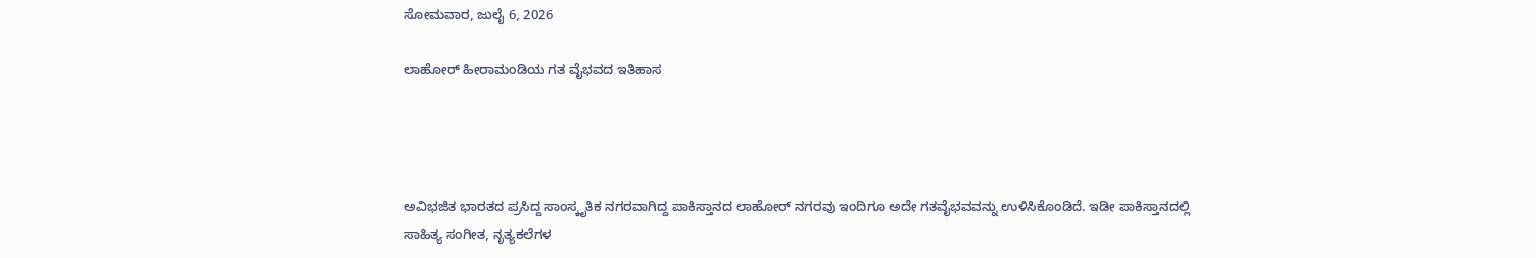ಸೋಮವಾರ, ಜುಲೈ 6, 2026

ಲಾಹೋರ್ ಹೀರಾಮಂಡಿಯ ಗತ ವೈಭವದ ಇತಿಹಾಸ




ಅವಿಭಜಿತ ಭಾರತದ ಪ್ರಸಿದ್ದ ಸಾಂಸ್ಕೃತಿಕ ನಗರವಾಗಿದ್ದ ಪಾಕಿಸ್ತಾನದ ಲಾಹೋರ್ ನಗರವು ಇಂದಿಗೂ ಅದೇ ಗತವೈಭವವನ್ನು ಉಳಿಸಿಕೊಂಡಿದೆ. ಇಡೀ ಪಾಕಿಸ್ತಾನದಲ್ಲಿ ಸಾಹಿತ್ಯ ಸಂಗೀತ, ನೃತ್ಯಕಲೆಗಳ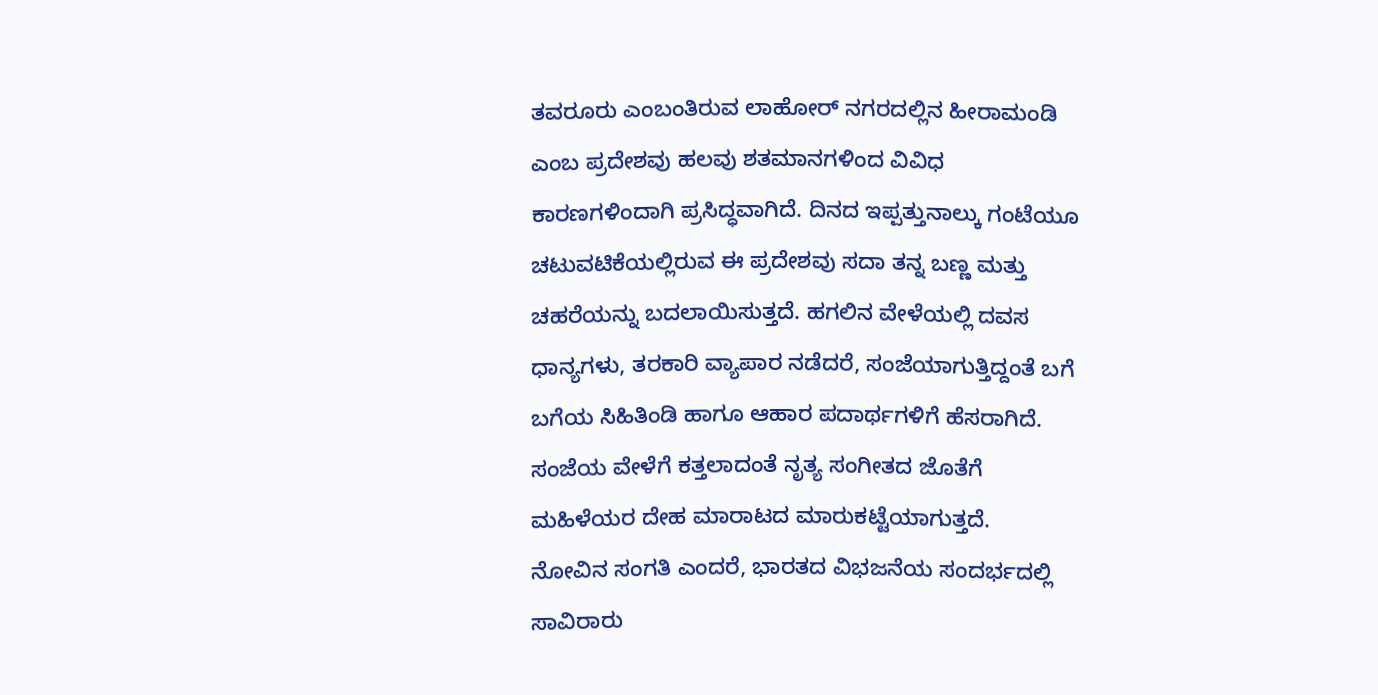ತವರೂರು ಎಂಬಂತಿರುವ ಲಾಹೋರ್ ನಗರದಲ್ಲಿನ ಹೀರಾಮಂಡಿ ಎಂಬ ಪ್ರದೇಶವು ಹಲವು ಶತಮಾನಗಳಿಂದ ವಿವಿಧ ಕಾರಣಗಳಿಂದಾಗಿ ಪ್ರಸಿದ್ಧವಾಗಿದೆ. ದಿನದ ಇಪ್ಪತ್ತುನಾಲ್ಕು ಗಂಟೆಯೂ ಚಟುವಟಿಕೆಯಲ್ಲಿರುವ ಈ ಪ್ರದೇಶವು ಸದಾ ತನ್ನ ಬಣ್ಣ ಮತ್ತು ಚಹರೆಯನ್ನು ಬದಲಾಯಿಸುತ್ತದೆ. ಹಗಲಿನ ವೇಳೆಯಲ್ಲಿ ದವಸ ಧಾನ್ಯಗಳು, ತರಕಾರಿ ವ್ಯಾಪಾರ ನಡೆದರೆ, ಸಂಜೆಯಾಗುತ್ತಿದ್ದಂತೆ ಬಗೆ ಬಗೆಯ ಸಿಹಿತಿಂಡಿ ಹಾಗೂ ಆಹಾರ ಪದಾರ್ಥಗಳಿಗೆ ಹೆಸರಾಗಿದೆ. ಸಂಜೆಯ ವೇಳೆಗೆ ಕತ್ತಲಾದಂತೆ ನೃತ್ಯ ಸಂಗೀತದ ಜೊತೆಗೆ ಮಹಿಳೆಯರ ದೇಹ ಮಾರಾಟದ ಮಾರುಕಟ್ಟೆಯಾಗುತ್ತದೆ.
ನೋವಿನ ಸಂಗತಿ ಎಂದರೆ, ಭಾರತದ ವಿಭಜನೆಯ ಸಂದರ್ಭದಲ್ಲಿ ಸಾವಿರಾರು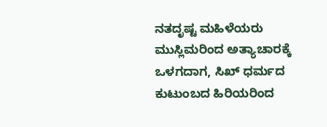ನತದೃಷ್ಟ ಮಹಿಳೆಯರು ಮುಸ್ಲಿಮರಿಂದ ಅತ್ಯಾಚಾರಕ್ಕೆ ಒಳಗದಾಗ, ಸಿಖ್ ಧರ್ಮದ ಕುಟುಂಬದ ಹಿರಿಯರಿಂದ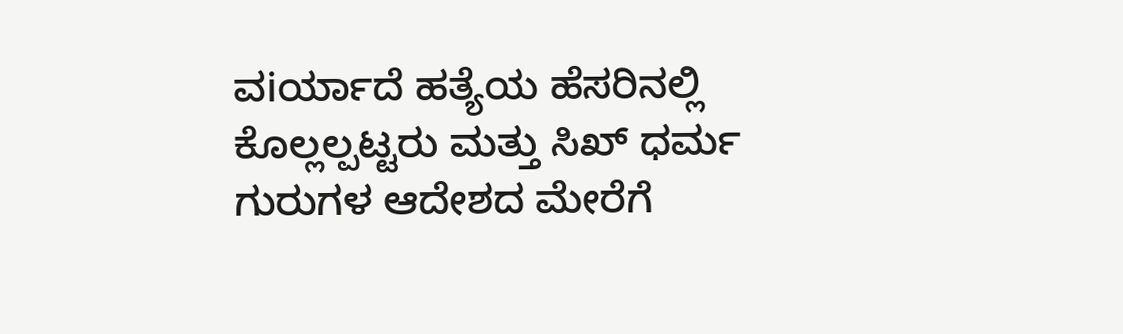ವiರ್ಯಾದೆ ಹತ್ಯೆಯ ಹೆಸರಿನಲ್ಲಿ ಕೊಲ್ಲಲ್ಪಟ್ಟರು ಮತ್ತು ಸಿಖ್ ಧರ್ಮ ಗುರುಗಳ ಆದೇಶದ ಮೇರೆಗೆ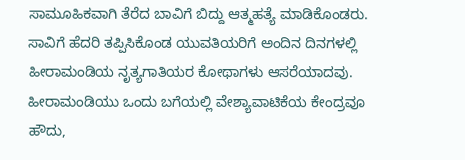ಸಾಮೂಹಿಕವಾಗಿ ತೆರೆದ ಬಾವಿಗೆ ಬಿದ್ದು ಆತ್ಮಹತ್ಯೆ ಮಾಡಿಕೊಂಡರು. ಸಾವಿಗೆ ಹೆದರಿ ತಪ್ಪಿಸಿಕೊಂಡ ಯುವತಿಯರಿಗೆ ಅಂದಿನ ದಿನಗಳಲ್ಲಿ ಹೀರಾಮಂಡಿಯ ನೃತ್ಯಗಾತಿಯರ ಕೋಥಾಗಳು ಆಸರೆಯಾದವು. ಹೀರಾಮಂಡಿಯು ಒಂದು ಬಗೆಯಲ್ಲಿ ವೇಶ್ಯಾವಾಟಿಕೆಯ ಕೇಂದ್ರವೂ ಹೌದು,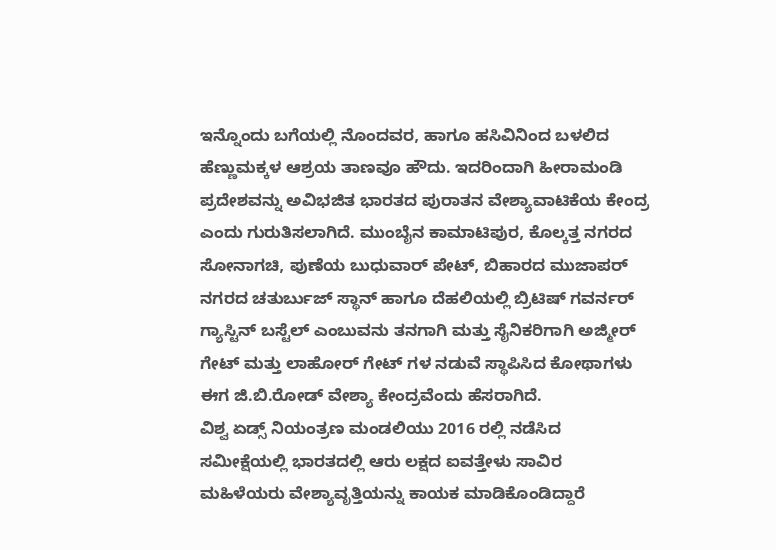ಇನ್ನೊಂದು ಬಗೆಯಲ್ಲಿ ನೊಂದವರ, ಹಾಗೂ ಹಸಿವಿನಿಂದ ಬಳಲಿದ ಹೆಣ್ಣುಮಕ್ಕಳ ಆಶ್ರಯ ತಾಣವೂ ಹೌದು. ಇದರಿಂದಾಗಿ ಹೀರಾಮಂಡಿ ಪ್ರದೇಶವನ್ನು ಅವಿಭಜಿತ ಭಾರತದ ಪುರಾತನ ವೇಶ್ಯಾವಾಟಿಕೆಯ ಕೇಂದ್ರ ಎಂದು ಗುರುತಿಸಲಾಗಿದೆ. ಮುಂಬೈನ ಕಾಮಾಟಿಪುರ, ಕೊಲ್ಕತ್ತ ನಗರದ ಸೋನಾಗಚಿ, ಪುಣೆಯ ಬುಧುವಾರ್ ಪೇಟ್, ಬಿಹಾರದ ಮುಜಾಪರ್ ನಗರದ ಚತುರ್ಬುಜ್ ಸ್ಥಾನ್ ಹಾಗೂ ದೆಹಲಿಯಲ್ಲಿ ಬ್ರಿಟಿಷ್ ಗವರ್ನರ್ ಗ್ಯಾಸ್ಟಿನ್ ಬಸ್ಟೆಲ್ ಎಂಬುವನು ತನಗಾಗಿ ಮತ್ತು ಸೈನಿಕರಿಗಾಗಿ ಅಜ್ಮೀರ್ ಗೇಟ್ ಮತ್ತು ಲಾಹೋರ್ ಗೇಟ್ ಗಳ ನಡುವೆ ಸ್ಥಾಪಿಸಿದ ಕೋಥಾಗಳು ಈಗ ಜಿ.ಬಿ.ರೋಡ್ ವೇಶ್ಯಾ ಕೇಂದ್ರವೆಂದು ಹೆಸರಾಗಿದೆ.
ವಿಶ್ವ ಏಡ್ಸ್ ನಿಯಂತ್ರಣ ಮಂಡಲಿಯು 2016 ರಲ್ಲಿ ನಡೆಸಿದ ಸಮೀಕ್ಷೆಯಲ್ಲಿ ಭಾರತದಲ್ಲಿ ಆರು ಲಕ್ಷದ ಐವತ್ತೇಳು ಸಾವಿರ ಮಹಿಳೆಯರು ವೇಶ್ಯಾವೃತ್ತಿಯನ್ನು ಕಾಯಕ ಮಾಡಿಕೊಂಡಿದ್ದಾರೆ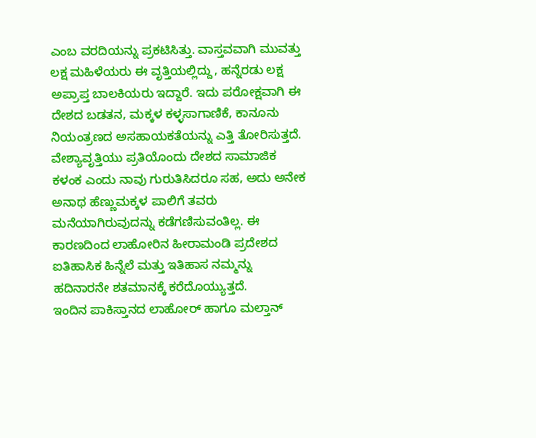ಎಂಬ ವರದಿಯನ್ನು ಪ್ರಕಟಿಸಿತ್ತು. ವಾಸ್ತವವಾಗಿ ಮುವತ್ತು ಲಕ್ಷ ಮಹಿಳೆಯರು ಈ ವೃತ್ತಿಯಲ್ಲಿದ್ದು, ಹನ್ನೆರಡು ಲಕ್ಷ ಅಪ್ರಾಪ್ತ ಬಾಲಕಿಯರು ಇದ್ದಾರೆ. ಇದು ಪರೋಕ್ಷವಾಗಿ ಈ ದೇಶದ ಬಡತನ, ಮಕ್ಕಳ ಕಳ್ಳಸಾಗಾಣಿಕೆ, ಕಾನೂನು ನಿಯಂತ್ರಣದ ಅಸಹಾಯಕತೆಯನ್ನು ಎತ್ತಿ ತೋರಿಸುತ್ತದೆ. ವೇಶ್ಯಾವೃತ್ತಿಯು ಪ್ರತಿಯೊಂದು ದೇಶದ ಸಾಮಾಜಿಕ ಕಳಂಕ ಎಂದು ನಾವು ಗುರುತಿಸಿದರೂ ಸಹ, ಅದು ಅನೇಕ ಅನಾಥ ಹೆಣ್ಣುಮಕ್ಕಳ ಪಾಲಿಗೆ ತವರು ಮನೆಯಾಗಿರುವುದನ್ನು ಕಡೆಗಣಿಸುವಂತಿಲ್ಲ. ಈ ಕಾರಣದಿಂದ ಲಾಹೋರಿನ ಹೀರಾಮಂಡಿ ಪ್ರದೇಶದ ಐತಿಹಾಸಿಕ ಹಿನ್ನೆಲೆ ಮತ್ತು ಇತಿಹಾಸ ನಮ್ಮನ್ನು ಹದಿನಾರನೇ ಶತಮಾನಕ್ಕೆ ಕರೆದೊಯ್ಯುತ್ತದೆ.
ಇಂದಿನ ಪಾಕಿಸ್ತಾನದ ಲಾಹೋರ್ ಹಾಗೂ ಮಲ್ತಾನ್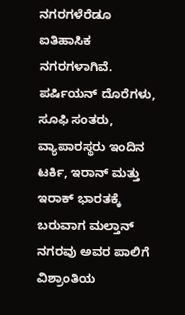ನಗರಗಳೆರೆಡೂ ಐತಿಹಾಸಿಕ ನಗರಗಳಾಗಿವೆ. ಪರ್ಷಿಯನ್ ದೊರೆಗಳು, ಸೂಫಿ ಸಂತರು, ವ್ಯಾಪಾರಸ್ಥರು ಇಂದಿನ ಟರ್ಕಿ, ಇರಾನ್ ಮತ್ತು ಇರಾಕ್ ಭಾರತಕ್ಕೆ ಬರುವಾಗ ಮಲ್ತಾನ್ ನಗರವು ಅವರ ಪಾಲಿಗೆ ವಿಶ್ರಾಂತಿಯ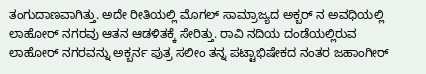ತಂಗುದಾಣವಾಗಿತ್ತು. ಅದೇ ರೀತಿಯಲ್ಲಿ ಮೊಗಲ್ ಸಾಮ್ರಾಜ್ಯದ ಅಕ್ಬರ್ ನ ಅವಧಿಯಲ್ಲಿ ಲಾಹೋರ್ ನಗರವು ಆತನ ಆಡಳಿತಕ್ಕೆ ಸೇರಿತ್ತು. ರಾವಿ ನದಿಯ ದಂಡೆಯಲ್ಲಿರುವ ಲಾಹೋರ್ ನಗರವನ್ನು ಅಕ್ಬರ್ನ ಪುತ್ರ ಸಲೀಂ ತನ್ನ ಪಟ್ಟಾಭಿಷೇಕದ ನಂತರ ಜಹಾಂಗೀರ್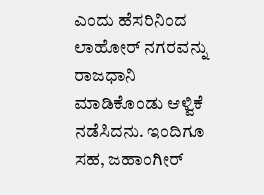ಎಂದು ಹೆಸರಿನಿಂದ ಲಾಹೋರ್ ನಗರವನ್ನು ರಾಜಧಾನಿ ಮಾಡಿಕೊಂಡು ಆಳ್ವಿಕೆ ನಡೆಸಿದನು. ಇಂದಿಗೂ ಸಹ, ಜಹಾಂಗೀರ್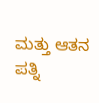ಮತ್ತು ಆತನ ಪತ್ನಿ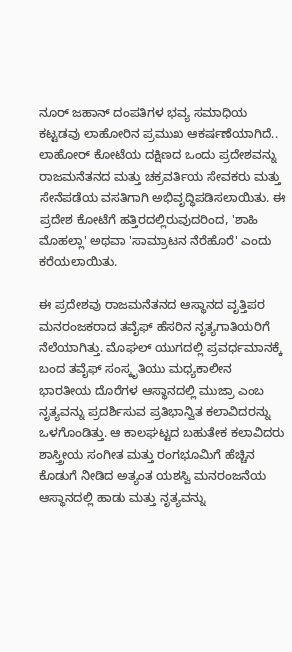ನೂರ್ ಜಹಾನ್ ದಂಪತಿಗಳ ಭವ್ಯ ಸಮಾಧಿಯ ಕಟ್ಟಡವು ಲಾಹೋರಿನ ಪ್ರಮುಖ ಆಕರ್ಷಣೆಯಾಗಿದೆ.. ಲಾಹೋರ್ ಕೋಟೆಯ ದಕ್ಷಿಣದ ಒಂದು ಪ್ರದೇಶವನ್ನು ರಾಜಮನೆತನದ ಮತ್ತು ಚಕ್ರವರ್ತಿಯ ಸೇವಕರು ಮತ್ತು ಸೇನೆಪಡೆಯ ವಸತಿಗಾಗಿ ಅಭಿವೃದ್ಧಿಪಡಿಸಲಾಯಿತು. ಈ ಪ್ರದೇಶ ಕೋಟೆಗೆ ಹತ್ತಿರದಲ್ಲಿರುವುದರಿಂದ, 'ಶಾಹಿ ಮೊಹಲ್ಲಾ' ಅಥವಾ 'ಸಾಮ್ರಾಟನ ನೆರೆಹೊರೆ' ಎಂದು ಕರೆಯಲಾಯಿತು.

ಈ ಪ್ರದೇಶವು ರಾಜಮನೆತನದ ಆಸ್ಥಾನದ ವೃತ್ತಿಪರ ಮನರಂಜಕರಾದ ತವೈಫ್ ಹೆಸರಿನ ನೃತ್ಯಗಾತಿಯರಿಗೆ ನೆಲೆಯಾಗಿತ್ತು. ಮೊಘಲ್ ಯುಗದಲ್ಲಿ ಪ್ರವರ್ಧಮಾನಕ್ಕೆ ಬಂದ ತವೈಫ್ ಸಂಸ್ಕೃತಿಯು ಮಧ್ಯಕಾಲೀನ ಭಾರತೀಯ ದೊರೆಗಳ ಆಸ್ಥಾನದಲ್ಲಿ ಮುಜ್ರಾ ಎಂಬ ನೃತ್ಯವನ್ನು ಪ್ರದರ್ಶಿಸುವ ಪ್ರತಿಭಾನ್ವಿತ ಕಲಾವಿದರನ್ನು ಒಳಗೊಂಡಿತ್ತು. ಆ ಕಾಲಘಟ್ಟದ ಬಹುತೇಕ ಕಲಾವಿದರು ಶಾಸ್ತ್ರೀಯ ಸಂಗೀತ ಮತ್ತು ರಂಗಭೂಮಿಗೆ ಹೆಚ್ಚಿನ ಕೊಡುಗೆ ನೀಡಿದ ಅತ್ಯಂತ ಯಶಸ್ವಿ ಮನರಂಜನೆಯ ಆಸ್ಥಾನದಲ್ಲಿ ಹಾಡು ಮತ್ತು ನೃತ್ಯವನ್ನು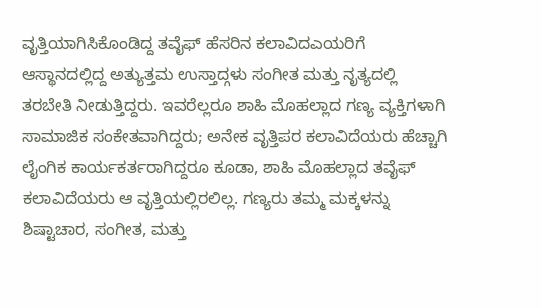ವೃತ್ತಿಯಾಗಿಸಿಕೊಂಡಿದ್ದ ತವೈಫ್ ಹೆಸರಿನ ಕಲಾವಿದಎಯರಿಗೆ ಆಸ್ಥಾನದಲ್ಲಿದ್ದ ಅತ್ಯುತ್ತಮ ಉಸ್ತಾದ್ಗಳು ಸಂಗೀತ ಮತ್ತು ನೃತ್ಯದಲ್ಲಿ ತರಬೇತಿ ನೀಡುತ್ತಿದ್ದರು. ಇವರೆಲ್ಲರೂ ಶಾಹಿ ಮೊಹಲ್ಲಾದ ಗಣ್ಯ ವ್ಯಕ್ತಿಗಳಾಗಿ ಸಾಮಾಜಿಕ ಸಂಕೇತವಾಗಿದ್ದರು; ಅನೇಕ ವೃತ್ತಿಪರ ಕಲಾವಿದೆಯರು ಹೆಚ್ಚಾಗಿ ಲೈಂಗಿಕ ಕಾರ್ಯಕರ್ತರಾಗಿದ್ದರೂ ಕೂಡಾ, ಶಾಹಿ ಮೊಹಲ್ಲಾದ ತವೈಫ್ ಕಲಾವಿದೆಯರು ಆ ವೃತ್ತಿಯಲ್ಲಿರಲಿಲ್ಲ. ಗಣ್ಯರು ತಮ್ಮ ಮಕ್ಕಳನ್ನು ಶಿಷ್ಟಾಚಾರ, ಸಂಗೀತ, ಮತ್ತು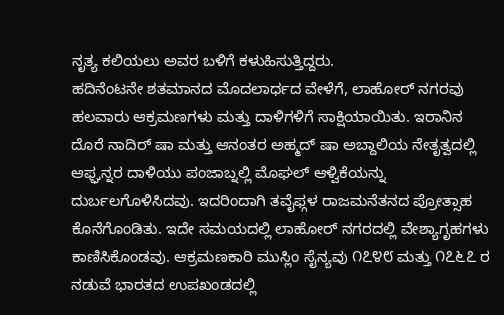ನೃತ್ಯ ಕಲಿಯಲು ಅವರ ಬಳಿಗೆ ಕಳುಹಿಸುತ್ತಿದ್ದರು.
ಹದಿನೆಂಟನೇ ಶತಮಾನದ ಮೊದಲಾರ್ಧದ ವೇಳೆಗೆ, ಲಾಹೋರ್ ನಗರವು ಹಲವಾರು ಆಕ್ರಮಣಗಳು ಮತ್ತು ದಾಳಿಗಳಿಗೆ ಸಾಕ್ಷಿಯಾಯಿತು. ಇರಾನಿನ ದೊರೆ ನಾದಿರ್ ಷಾ ಮತ್ತು ಆನಂತರ ಅಹ್ಮದ್ ಷಾ ಅಬ್ದಾಲಿಯ ನೇತೃತ್ವದಲ್ಲಿ ಆಫ್ಘನ್ನರ ದಾಳಿಯು ಪಂಜಾಬ್ನಲ್ಲಿ ಮೊಘಲ್ ಆಳ್ವಿಕೆಯನ್ನು ದುರ್ಬಲಗೊಳಿಸಿದವು. ಇದರಿಂದಾಗಿ ತವೈಫ್ಗಳ ರಾಜಮನೆತನದ ಪ್ರೋತ್ಸಾಹ ಕೊನೆಗೊಂಡಿತು. ಇದೇ ಸಮಯದಲ್ಲಿ ಲಾಹೋರ್ ನಗರದಲ್ಲಿ ವೇಶ್ಯಾಗೃಹಗಳು ಕಾಣಿಸಿಕೊಂಡವು. ಆಕ್ರಮಣಕಾರಿ ಮುಸ್ಲಿಂ ಸೈನ್ಯವು ೧೭೪೮ ಮತ್ತು ೧೭೬೭ ರ ನಡುವೆ ಭಾರತದ ಉಪಖಂಡದಲ್ಲಿ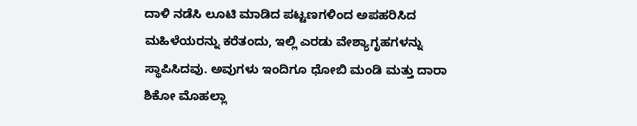ದಾಳಿ ನಡೆಸಿ ಲೂಟಿ ಮಾಡಿದ ಪಟ್ಟಣಗಳಿಂದ ಅಪಹರಿಸಿದ ಮಹಿಳೆಯರನ್ನು ಕರೆತಂದು, ಇಲ್ಲಿ ಎರಡು ವೇಶ್ಯಾಗೃಹಗಳನ್ನು ಸ್ಥಾಪಿಸಿದವು. ಅವುಗಳು ಇಂದಿಗೂ ಧೋಬಿ ಮಂಡಿ ಮತ್ತು ದಾರಾ ಶಿಕೋ ಮೊಹಲ್ಲಾ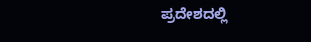ಪ್ರದೇಶದಲ್ಲಿ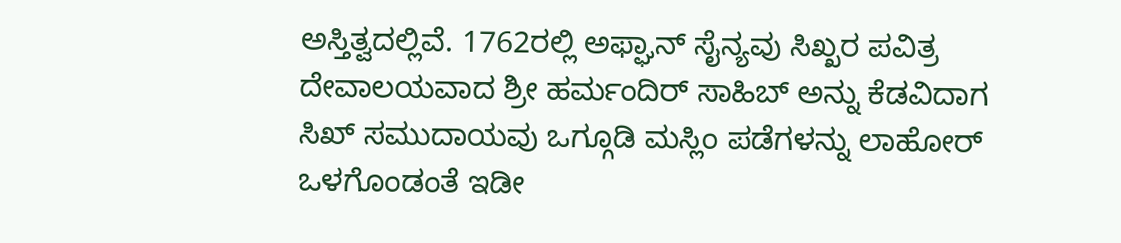ಅಸ್ತಿತ್ವದಲ್ಲಿವೆ. 1762ರಲ್ಲಿ ಅಫ್ಘಾನ್ ಸೈನ್ಯವು ಸಿಖ್ಖರ ಪವಿತ್ರ ದೇವಾಲಯವಾದ ಶ್ರೀ ಹರ್ಮಂದಿರ್ ಸಾಹಿಬ್ ಅನ್ನು ಕೆಡವಿದಾಗ ಸಿಖ್ ಸಮುದಾಯವು ಒಗ್ಗೂಡಿ ಮಸ್ಲಿಂ ಪಡೆಗಳನ್ನು ಲಾಹೋರ್ ಒಳಗೊಂಡಂತೆ ಇಡೀ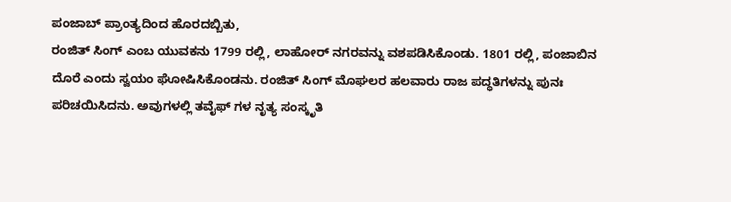ಪಂಜಾಬ್ ಪ್ರಾಂತ್ಯದಿಂದ ಹೊರದಬ್ಬಿತು,
ರಂಜಿತ್ ಸಿಂಗ್ ಎಂಬ ಯುವಕನು 1799 ರಲ್ಲಿ, ಲಾಹೋರ್ ನಗರವನ್ನು ವಶಪಡಿಸಿಕೊಂಡು. 1801 ರಲ್ಲಿ, ಪಂಜಾಬಿನ ದೊರೆ ಎಂದು ಸ್ವಯಂ ಘೋಷಿಸಿಕೊಂಡನು. ರಂಜಿತ್ ಸಿಂಗ್ ಮೊಘಲರ ಹಲವಾರು ರಾಜ ಪದ್ಧತಿಗಳನ್ನು ಪುನಃ ಪರಿಚಯಿಸಿದನು. ಅವುಗಳಲ್ಲಿ ತವೈಫ್ ಗಳ ನೃತ್ಯ ಸಂಸ್ಕೃತಿ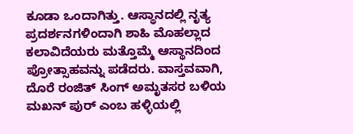ಕೂಡಾ ಒಂದಾಗಿತ್ತು. ಆಸ್ಥಾನದಲ್ಲಿ ನೃತ್ಯ ಪ್ರದರ್ಶನಗಳಿಂದಾಗಿ ಶಾಹಿ ಮೊಹಲ್ಲಾದ ಕಲಾವಿದೆಯರು ಮತ್ತೊಮ್ಮೆ ಆಸ್ಥಾನದಿಂದ ಪ್ರೋತ್ಸಾಹವನ್ನು ಪಡೆದರು. ವಾಸ್ತವವಾಗಿ, ದೊರೆ ರಂಜಿತ್ ಸಿಂಗ್ ಅಮೃತಸರ ಬಳಿಯ ಮಖನ್ ಪುರ್ ಎಂಬ ಹಳ್ಳಿಯಲ್ಲಿ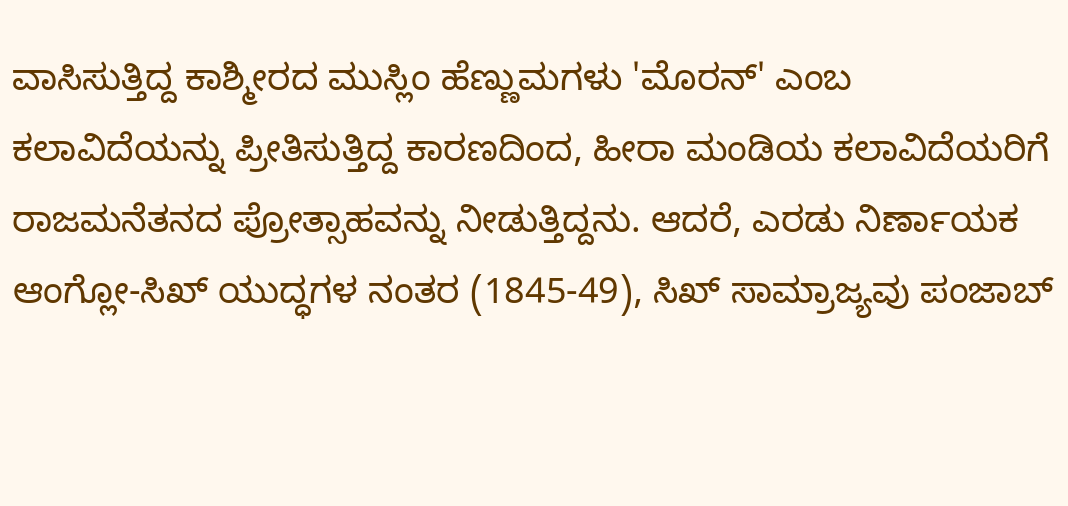ವಾಸಿಸುತ್ತಿದ್ದ ಕಾಶ್ಮೀರದ ಮುಸ್ಲಿಂ ಹೆಣ್ಣುಮಗಳು 'ಮೊರನ್' ಎಂಬ ಕಲಾವಿದೆಯನ್ನು ಪ್ರೀತಿಸುತ್ತಿದ್ದ ಕಾರಣದಿಂದ, ಹೀರಾ ಮಂಡಿಯ ಕಲಾವಿದೆಯರಿಗೆ ರಾಜಮನೆತನದ ಪ್ರೋತ್ಸಾಹವನ್ನು ನೀಡುತ್ತಿದ್ದನು. ಆದರೆ, ಎರಡು ನಿರ್ಣಾಯಕ ಆಂಗ್ಲೋ-ಸಿಖ್ ಯುದ್ಧಗಳ ನಂತರ (1845-49), ಸಿಖ್ ಸಾಮ್ರಾಜ್ಯವು ಪಂಜಾಬ್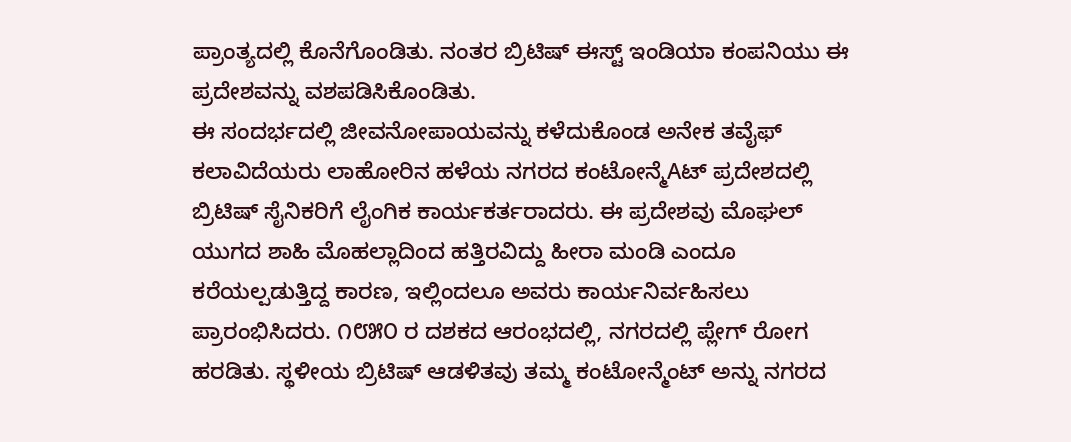ಪ್ರಾಂತ್ಯದಲ್ಲಿ ಕೊನೆಗೊಂಡಿತು. ನಂತರ ಬ್ರಿಟಿಷ್ ಈಸ್ಟ್ ಇಂಡಿಯಾ ಕಂಪನಿಯು ಈ ಪ್ರದೇಶವನ್ನು ವಶಪಡಿಸಿಕೊಂಡಿತು.
ಈ ಸಂದರ್ಭದಲ್ಲಿ ಜೀವನೋಪಾಯವನ್ನು ಕಳೆದುಕೊಂಡ ಅನೇಕ ತವೈಫ್ ಕಲಾವಿದೆಯರು ಲಾಹೋರಿನ ಹಳೆಯ ನಗರದ ಕಂಟೋನ್ಮೆAಟ್ ಪ್ರದೇಶದಲ್ಲಿ ಬ್ರಿಟಿಷ್ ಸೈನಿಕರಿಗೆ ಲೈಂಗಿಕ ಕಾರ್ಯಕರ್ತರಾದರು. ಈ ಪ್ರದೇಶವು ಮೊಘಲ್ ಯುಗದ ಶಾಹಿ ಮೊಹಲ್ಲಾದಿಂದ ಹತ್ತಿರವಿದ್ದು ಹೀರಾ ಮಂಡಿ ಎಂದೂ ಕರೆಯಲ್ಪಡುತ್ತಿದ್ದ ಕಾರಣ, ಇಲ್ಲಿಂದಲೂ ಅವರು ಕಾರ್ಯನಿರ್ವಹಿಸಲು ಪ್ರಾರಂಭಿಸಿದರು. ೧೮೫೦ ರ ದಶಕದ ಆರಂಭದಲ್ಲಿ, ನಗರದಲ್ಲಿ ಪ್ಲೇಗ್ ರೋಗ ಹರಡಿತು. ಸ್ಥಳೀಯ ಬ್ರಿಟಿಷ್ ಆಡಳಿತವು ತಮ್ಮ ಕಂಟೋನ್ಮೆಂಟ್ ಅನ್ನು ನಗರದ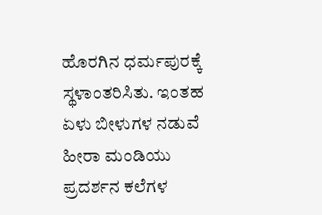ಹೊರಗಿನ ಧರ್ಮಪುರಕ್ಕೆ ಸ್ಥಳಾಂತರಿಸಿತು. ಇಂತಹ ಏಳು ಬೀಳುಗಳ ನಡುವೆ ಹೀರಾ ಮಂಡಿಯು ಪ್ರದರ್ಶನ ಕಲೆಗಳ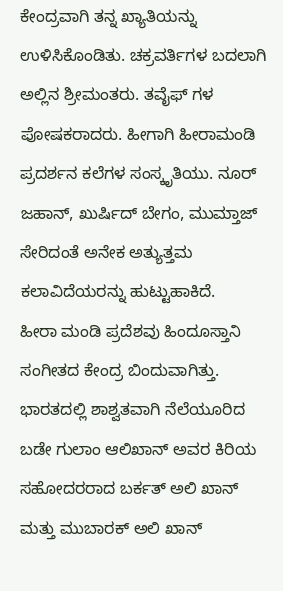ಕೇಂದ್ರವಾಗಿ ತನ್ನ ಖ್ಯಾತಿಯನ್ನು ಉಳಿಸಿಕೊಂಡಿತು. ಚಕ್ರವರ್ತಿಗಳ ಬದಲಾಗಿ ಅಲ್ಲಿನ ಶ್ರೀಮಂತರು. ತವೈಫ್ ಗಳ ಪೋಷಕರಾದರು. ಹೀಗಾಗಿ ಹೀರಾಮಂಡಿ ಪ್ರದರ್ಶನ ಕಲೆಗಳ ಸಂಸ್ಕೃತಿಯು. ನೂರ್ ಜಹಾನ್, ಖುರ್ಷಿದ್ ಬೇಗಂ, ಮುಮ್ತಾಜ್ ಸೇರಿದಂತೆ ಅನೇಕ ಅತ್ಯುತ್ತಮ ಕಲಾವಿದೆಯರನ್ನು ಹುಟ್ಟುಹಾಕಿದೆ.
ಹೀರಾ ಮಂಡಿ ಪ್ರದೆಶವು ಹಿಂದೂಸ್ತಾನಿ ಸಂಗೀತದ ಕೇಂದ್ರ ಬಿಂದುವಾಗಿತ್ತು. ಭಾರತದಲ್ಲಿ ಶಾಶ್ವತವಾಗಿ ನೆಲೆಯೂರಿದ ಬಡೇ ಗುಲಾಂ ಆಲಿಖಾನ್ ಅವರ ಕಿರಿಯ ಸಹೋದರರಾದ ಬರ್ಕತ್ ಅಲಿ ಖಾನ್ ಮತ್ತು ಮುಬಾರಕ್ ಅಲಿ ಖಾನ್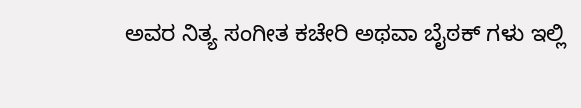ಅವರ ನಿತ್ಯ ಸಂಗೀತ ಕಚೇರಿ ಅಥವಾ ಬೈಠಕ್ ಗಳು ಇಲ್ಲಿ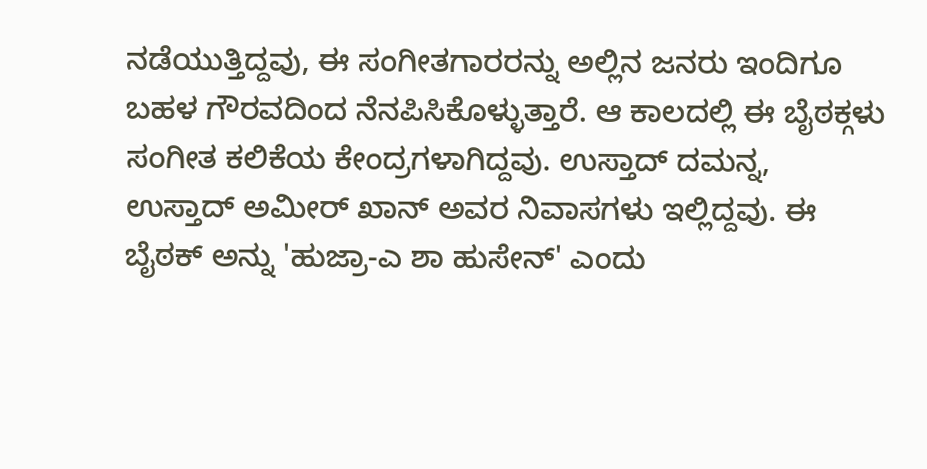ನಡೆಯುತ್ತಿದ್ದವು, ಈ ಸಂಗೀತಗಾರರನ್ನು ಅಲ್ಲಿನ ಜನರು ಇಂದಿಗೂ ಬಹಳ ಗೌರವದಿಂದ ನೆನಪಿಸಿಕೊಳ್ಳುತ್ತಾರೆ. ಆ ಕಾಲದಲ್ಲಿ ಈ ಬೈಠಕ್ಗಳು ಸಂಗೀತ ಕಲಿಕೆಯ ಕೇಂದ್ರಗಳಾಗಿದ್ದವು. ಉಸ್ತಾದ್ ದಮನ್ನ, ಉಸ್ತಾದ್ ಅಮೀರ್ ಖಾನ್ ಅವರ ನಿವಾಸಗಳು ಇಲ್ಲಿದ್ದವು. ಈ ಬೈಠಕ್ ಅನ್ನು 'ಹುಜ್ರಾ-ಎ ಶಾ ಹುಸೇನ್' ಎಂದು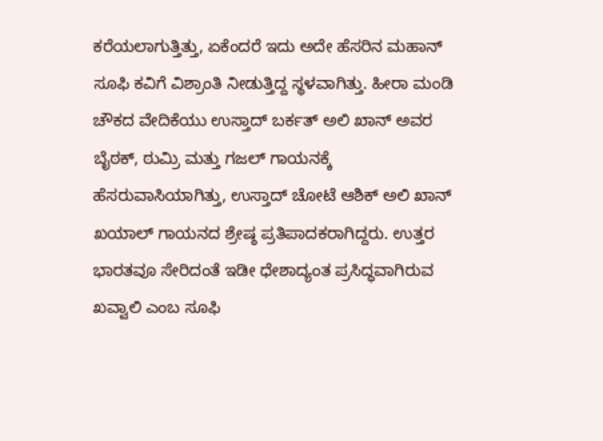ಕರೆಯಲಾಗುತ್ತಿತ್ತು, ಏಕೆಂದರೆ ಇದು ಅದೇ ಹೆಸರಿನ ಮಹಾನ್ ಸೂಫಿ ಕವಿಗೆ ವಿಶ್ರಾಂತಿ ನೀಡುತ್ತಿದ್ದ ಸ್ಥಳವಾಗಿತ್ತು. ಹೀರಾ ಮಂಡಿ ಚೌಕದ ವೇದಿಕೆಯು ಉಸ್ತಾದ್ ಬರ್ಕತ್ ಅಲಿ ಖಾನ್ ಅವರ ಬೈಠಕ್, ಠುಮ್ರಿ ಮತ್ತು ಗಜಲ್ ಗಾಯನಕ್ಕೆ ಹೆಸರುವಾಸಿಯಾಗಿತ್ತು, ಉಸ್ತಾದ್ ಚೋಟೆ ಆಶಿಕ್ ಅಲಿ ಖಾನ್ ಖಯಾಲ್ ಗಾಯನದ ಶ್ರೇಷ್ಠ ಪ್ರತಿಪಾದಕರಾಗಿದ್ದರು. ಉತ್ತರ ಭಾರತವೂ ಸೇರಿದಂತೆ ಇಡೀ ಧೇಶಾದ್ಯಂತ ಪ್ರಸಿದ್ಧವಾಗಿರುವ ಖವ್ವಾಲಿ ಎಂಬ ಸೂಫಿ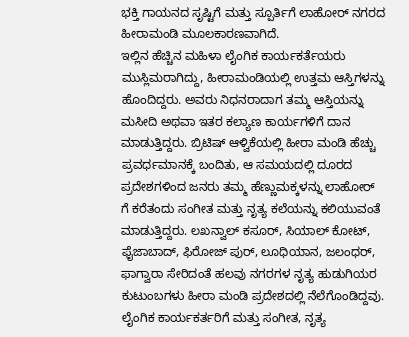ಭಕ್ತಿ ಗಾಯನದ ಸೃಷ್ಟಿಗೆ ಮತ್ತು ಸ್ಪೂರ್ತಿಗೆ ಲಾಹೋರ್ ನಗರದ ಹೀರಾಮಂಡಿ ಮೂಲಕಾರಣವಾಗಿದೆ.
ಇಲ್ಲಿನ ಹೆಚ್ಚಿನ ಮಹಿಳಾ ಲೈಂಗಿಕ ಕಾರ್ಯಕರ್ತೆಯರು ಮುಸ್ಲಿಮರಾಗಿದ್ದು, ಹೀರಾಮಂಡಿಯಲ್ಲಿ ಉತ್ತಮ ಆಸ್ತಿಗಳನ್ನು ಹೊಂದಿದ್ದರು. ಅವರು ನಿಧನರಾದಾಗ ತಮ್ಮ ಆಸ್ತಿಯನ್ನು ಮಸೀದಿ ಅಥವಾ ಇತರ ಕಲ್ಯಾಣ ಕಾರ್ಯಗಳಿಗೆ ದಾನ ಮಾಡುತ್ತಿದ್ದರು. ಬ್ರಿಟಿಷ್ ಆಳ್ವಿಕೆಯಲ್ಲಿ ಹೀರಾ ಮಂಡಿ ಹೆಚ್ಚು ಪ್ರವರ್ಧಮಾನಕ್ಕೆ ಬಂದಿತು, ಆ ಸಮಯದಲ್ಲಿ ದೂರದ ಪ್ರದೇಶಗಳಿಂದ ಜನರು ತಮ್ಮ ಹೆಣ್ಣುಮಕ್ಕಳನ್ನು ಲಾಹೋರ್ ಗೆ ಕರೆತಂದು ಸಂಗೀತ ಮತ್ತು ನೃತ್ಯ ಕಲೆಯನ್ನು ಕಲಿಯುವಂತೆ ಮಾಡುತ್ತಿದ್ದರು. ಲಖನ್ವಾಲ್ ಕಸೂರ್, ಸಿಯಾಲ್ ಕೋಟ್, ಫೈಜಾಬಾದ್, ಫಿರೋಜ್ ಪುರ್, ಲೂಧಿಯಾನ, ಜಲಂಧರ್, ಫಾಗ್ವಾರಾ ಸೇರಿದಂತೆ ಹಲವು ನಗರಗಳ ನೃತ್ಯ ಹುಡುಗಿಯರ ಕುಟುಂಬಗಳು ಹೀರಾ ಮಂಡಿ ಪ್ರದೇಶದಲ್ಲಿ ನೆಲೆಗೊಂಡಿದ್ದವು. ಲೈಂಗಿಕ ಕಾರ್ಯಕರ್ತರಿಗೆ ಮತ್ತು ಸಂಗೀತ, ನೃತ್ಯ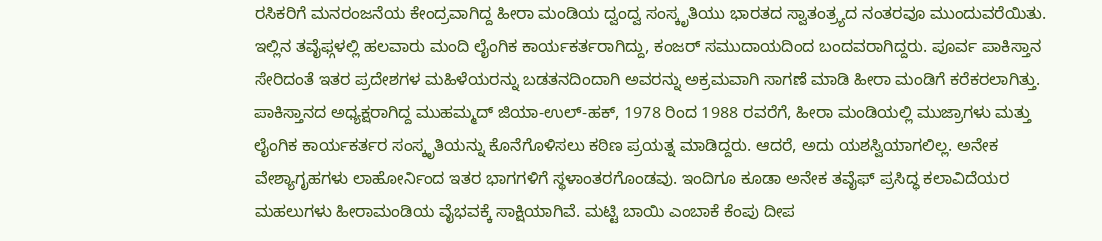ರಸಿಕರಿಗೆ ಮನರಂಜನೆಯ ಕೇಂದ್ರವಾಗಿದ್ದ ಹೀರಾ ಮಂಡಿಯ ದ್ವಂದ್ವ ಸಂಸ್ಕೃತಿಯು ಭಾರತದ ಸ್ವಾತಂತ್ರ್ಯದ ನಂತರವೂ ಮುಂದುವರೆಯಿತು.
ಇಲ್ಲಿನ ತವೈಫ್ಗಳಲ್ಲಿ ಹಲವಾರು ಮಂದಿ ಲೈಂಗಿಕ ಕಾರ್ಯಕರ್ತರಾಗಿದ್ದು, ಕಂಜರ್ ಸಮುದಾಯದಿಂದ ಬಂದವರಾಗಿದ್ದರು. ಪೂರ್ವ ಪಾಕಿಸ್ತಾನ ಸೇರಿದಂತೆ ಇತರ ಪ್ರದೇಶಗಳ ಮಹಿಳೆಯರನ್ನು ಬಡತನದಿಂದಾಗಿ ಅವರನ್ನು ಅಕ್ರಮವಾಗಿ ಸಾಗಣೆ ಮಾಡಿ ಹೀರಾ ಮಂಡಿಗೆ ಕರೆಕರಲಾಗಿತ್ತು. ಪಾಕಿಸ್ತಾನದ ಅಧ್ಯಕ್ಷರಾಗಿದ್ದ ಮುಹಮ್ಮದ್ ಜಿಯಾ-ಉಲ್-ಹಕ್, 1978 ರಿಂದ 1988 ರವರೆಗೆ, ಹೀರಾ ಮಂಡಿಯಲ್ಲಿ ಮುಜ್ರಾಗಳು ಮತ್ತು ಲೈಂಗಿಕ ಕಾರ್ಯಕರ್ತರ ಸಂಸ್ಕೃತಿಯನ್ನು ಕೊನೆಗೊಳಿಸಲು ಕಠಿಣ ಪ್ರಯತ್ನ ಮಾಡಿದ್ದರು. ಆದರೆ, ಅದು ಯಶಸ್ವಿಯಾಗಲಿಲ್ಲ. ಅನೇಕ ವೇಶ್ಯಾಗೃಹಗಳು ಲಾಹೋರ್ನಿಂದ ಇತರ ಭಾಗಗಳಿಗೆ ಸ್ಥಳಾಂತರಗೊಂಡವು. ಇಂದಿಗೂ ಕೂಡಾ ಅನೇಕ ತವೈಫ್ ಪ್ರಸಿದ್ಧ ಕಲಾವಿದೆಯರ ಮಹಲುಗಳು ಹೀರಾಮಂಡಿಯ ವೈಭವಕ್ಕೆ ಸಾಕ್ಷಿಯಾಗಿವೆ. ಮಟ್ಟಿ ಬಾಯಿ ಎಂಬಾಕೆ ಕೆಂಪು ದೀಪ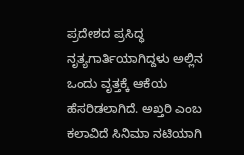ಪ್ರದೇಶದ ಪ್ರಸಿದ್ಧ ನೃತ್ಯಗಾರ್ತಿಯಾಗಿದ್ದಳು ಅಲ್ಲಿನ ಒಂದು ವೃತ್ತಕ್ಕೆ ಆಕೆಯ ಹೆಸರಿಡಲಾಗಿದೆ. ಅಖ್ತರಿ ಎಂಬ ಕಲಾವಿದೆ ಸಿನಿಮಾ ನಟಿಯಾಗಿ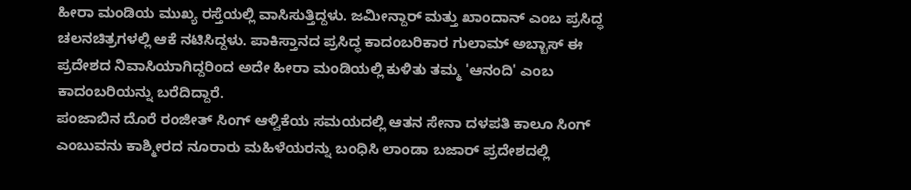ಹೀರಾ ಮಂಡಿಯ ಮುಖ್ಯ ರಸ್ತೆಯಲ್ಲಿ ವಾಸಿಸುತ್ತಿದ್ದಳು. ಜಮೀನ್ದಾರ್ ಮತ್ತು ಖಾಂದಾನ್ ಎಂಬ ಪ್ರಸಿದ್ಧ ಚಲನಚಿತ್ರಗಳಲ್ಲಿ ಆಕೆ ನಟಿಸಿದ್ದಳು. ಪಾಕಿಸ್ತಾನದ ಪ್ರಸಿದ್ಧ ಕಾದಂಬರಿಕಾರ ಗುಲಾಮ್ ಅಬ್ಬಾಸ್ ಈ ಪ್ರದೇಶದ ನಿವಾಸಿಯಾಗಿದ್ದರಿಂದ ಅದೇ ಹೀರಾ ಮಂಡಿಯಲ್ಲಿ ಕುಳಿತು ತಮ್ಮ 'ಆನಂದಿ' ಎಂಬ ಕಾದಂಬರಿಯನ್ನು ಬರೆದಿದ್ದಾರೆ.
ಪಂಜಾಬಿನ ದೊರೆ ರಂಜೀತ್ ಸಿಂಗ್ ಆಳ್ವಿಕೆಯ ಸಮಯದಲ್ಲಿ ಆತನ ಸೇನಾ ದಳಪತಿ ಕಾಲೂ ಸಿಂಗ್ ಎಂಬುವನು ಕಾಶ್ಮೀರದ ನೂರಾರು ಮಹಿಳೆಯರನ್ನು ಬಂಧಿಸಿ ಲಾಂಡಾ ಬಜಾರ್ ಪ್ರದೇಶದಲ್ಲಿ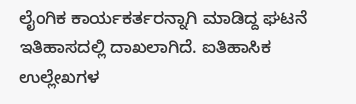ಲೈಂಗಿಕ ಕಾರ್ಯಕರ್ತರನ್ನಾಗಿ ಮಾಡಿದ್ದ ಘಟನೆ ಇತಿಹಾಸದಲ್ಲಿ ದಾಖಲಾಗಿದೆ. ಐತಿಹಾಸಿಕ ಉಲ್ಲೇಖಗಳ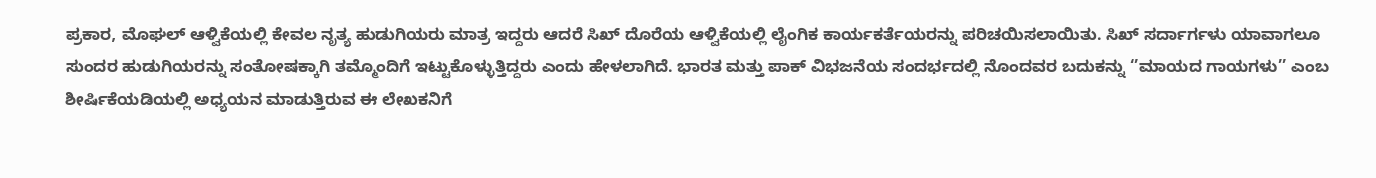ಪ್ರಕಾರ, ಮೊಘಲ್ ಆಳ್ವಿಕೆಯಲ್ಲಿ ಕೇವಲ ನೃತ್ಯ ಹುಡುಗಿಯರು ಮಾತ್ರ ಇದ್ದರು ಆದರೆ ಸಿಖ್ ದೊರೆಯ ಆಳ್ವಿಕೆಯಲ್ಲಿ ಲೈಂಗಿಕ ಕಾರ್ಯಕರ್ತೆಯರನ್ನು ಪರಿಚಯಿಸಲಾಯಿತು. ಸಿಖ್ ಸರ್ದಾರ್ಗಳು ಯಾವಾಗಲೂ ಸುಂದರ ಹುಡುಗಿಯರನ್ನು ಸಂತೋಷಕ್ಕಾಗಿ ತಮ್ಮೊಂದಿಗೆ ಇಟ್ಟುಕೊಳ್ಳುತ್ತಿದ್ದರು ಎಂದು ಹೇಳಲಾಗಿದೆ. ಭಾರತ ಮತ್ತು ಪಾಕ್ ವಿಭಜನೆಯ ಸಂದರ್ಭದಲ್ಲಿ ನೊಂದವರ ಬದುಕನ್ನು ‘’ಮಾಯದ ಗಾಯಗಳು’’ ಎಂಬ ಶೀರ್ಷಿಕೆಯಡಿಯಲ್ಲಿ ಅಧ್ಯಯನ ಮಾಡುತ್ತಿರುವ ಈ ಲೇಖಕನಿಗೆ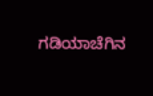ಗಡಿಯಾಚೆಗಿನ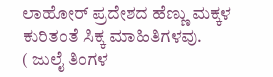ಲಾಹೋರ್ ಪ್ರದೇಶದ ಹೆಣ್ಣು ಮಕ್ಕಳ ಕುರಿತಂತೆ ಸಿಕ್ಕ ಮಾಹಿತಿಗಳವು.
( ಜುಲೈ ತಿಂಗಳ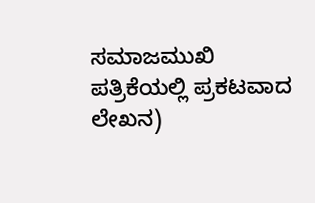ಸಮಾಜಮುಖಿ ಪತ್ರಿಕೆಯಲ್ಲಿ ಪ್ರಕಟವಾದ ಲೇಖನ)